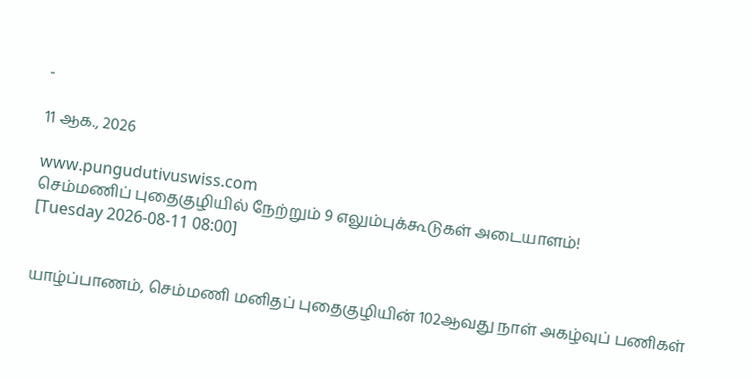-

11 ஆக., 2026

www.pungudutivuswiss.com
செம்மணிப் புதைகுழியில் நேற்றும் 9 எலும்புக்கூடுகள் அடையாளம்!
[Tuesday 2026-08-11 08:00]


யாழ்ப்பாணம், செம்மணி மனிதப் புதைகுழியின் 102ஆவது நாள் அகழ்வுப் பணிகள்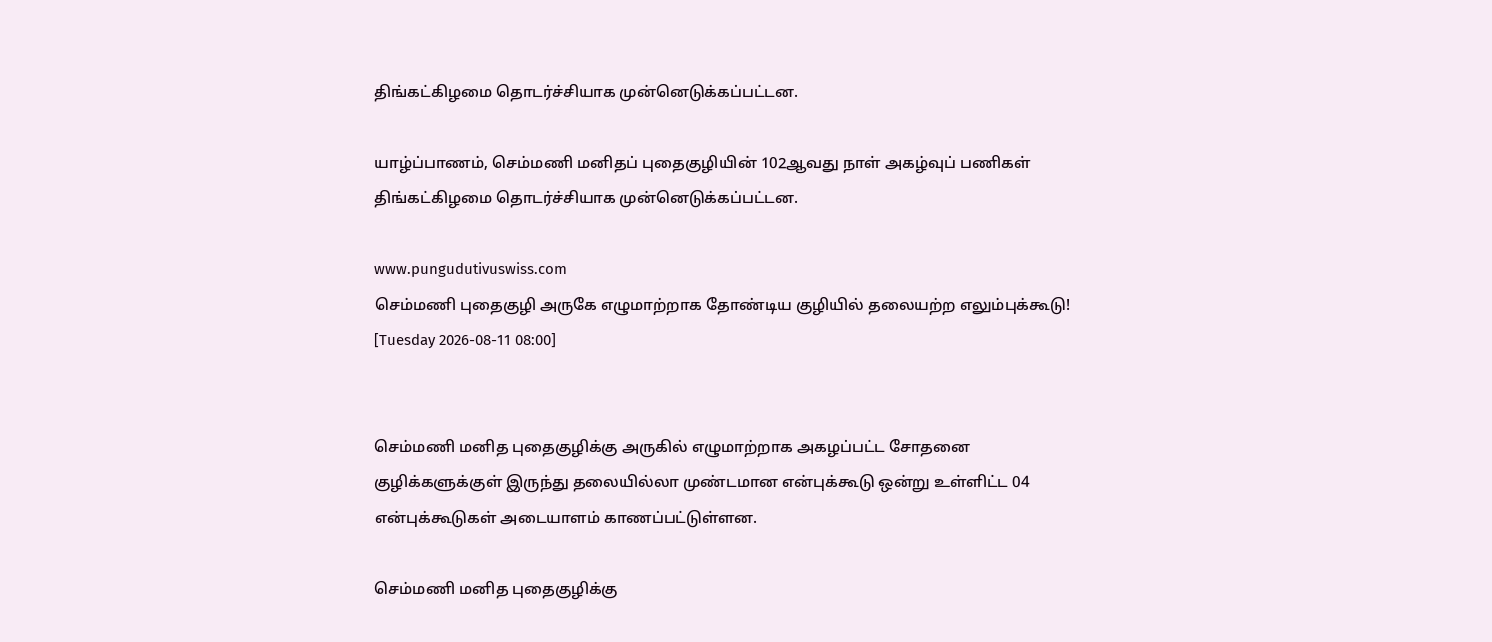திங்கட்கிழமை தொடர்ச்சியாக முன்னெடுக்கப்பட்டன.

யாழ்ப்பாணம், செம்மணி மனிதப் புதைகுழியின் 102ஆவது நாள் அகழ்வுப் பணிகள் திங்கட்கிழமை தொடர்ச்சியாக முன்னெடுக்கப்பட்டன.

www.pungudutivuswiss.com
செம்மணி புதைகுழி அருகே எழுமாற்றாக தோண்டிய குழியில் தலையற்ற எலும்புக்கூடு!
[Tuesday 2026-08-11 08:00]


செம்மணி மனித புதைகுழிக்கு அருகில் எழுமாற்றாக அகழப்பட்ட சோதனை குழிக்களுக்குள் இருந்து தலையில்லா முண்டமான என்புக்கூடு ஒன்று உள்ளிட்ட 04 என்புக்கூடுகள் அடையாளம் காணப்பட்டுள்ளன.

செம்மணி மனித புதைகுழிக்கு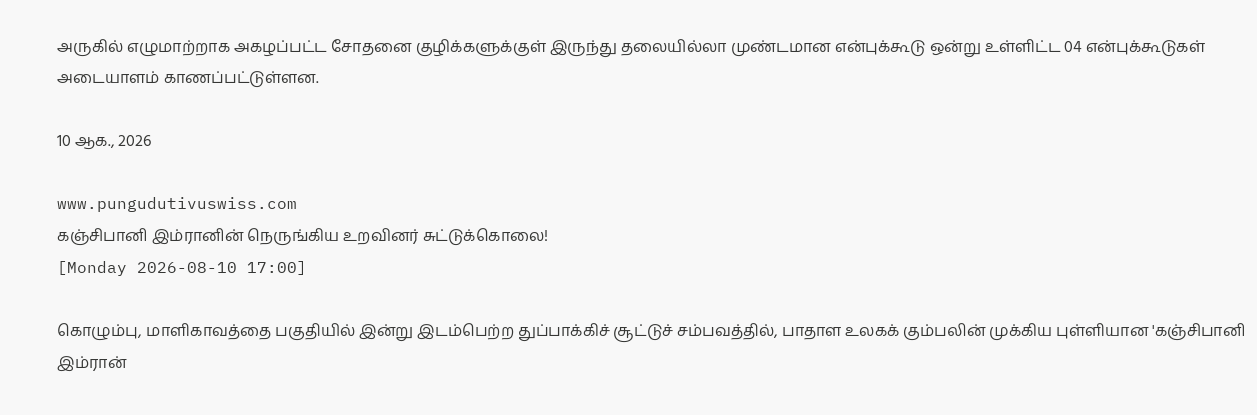அருகில் எழுமாற்றாக அகழப்பட்ட சோதனை குழிக்களுக்குள் இருந்து தலையில்லா முண்டமான என்புக்கூடு ஒன்று உள்ளிட்ட 04 என்புக்கூடுகள் அடையாளம் காணப்பட்டுள்ளன.

10 ஆக., 2026

www.pungudutivuswiss.com
கஞ்சிபானி இம்ரானின் நெருங்கிய உறவினர் சுட்டுக்கொலை!
[Monday 2026-08-10 17:00]

கொழும்பு, மாளிகாவத்தை பகுதியில் இன்று இடம்பெற்ற துப்பாக்கிச் சூட்டுச் சம்பவத்தில், பாதாள உலகக் கும்பலின் முக்கிய புள்ளியான 'கஞ்சிபானி இம்ரான்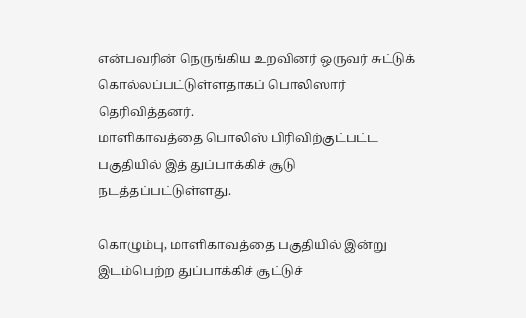என்பவரின் நெருங்கிய உறவினர் ஒருவர் சுட்டுக் கொல்லப்பட்டுள்ளதாகப் பொலிஸார் தெரிவித்தனர்.
மாளிகாவத்தை பொலிஸ் பிரிவிற்குட்பட்ட பகுதியில் இத் துப்பாக்கிச் சூடு நடத்தப்பட்டுள்ளது.

கொழும்பு, மாளிகாவத்தை பகுதியில் இன்று இடம்பெற்ற துப்பாக்கிச் சூட்டுச்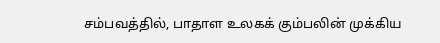சம்பவத்தில், பாதாள உலகக் கும்பலின் முக்கிய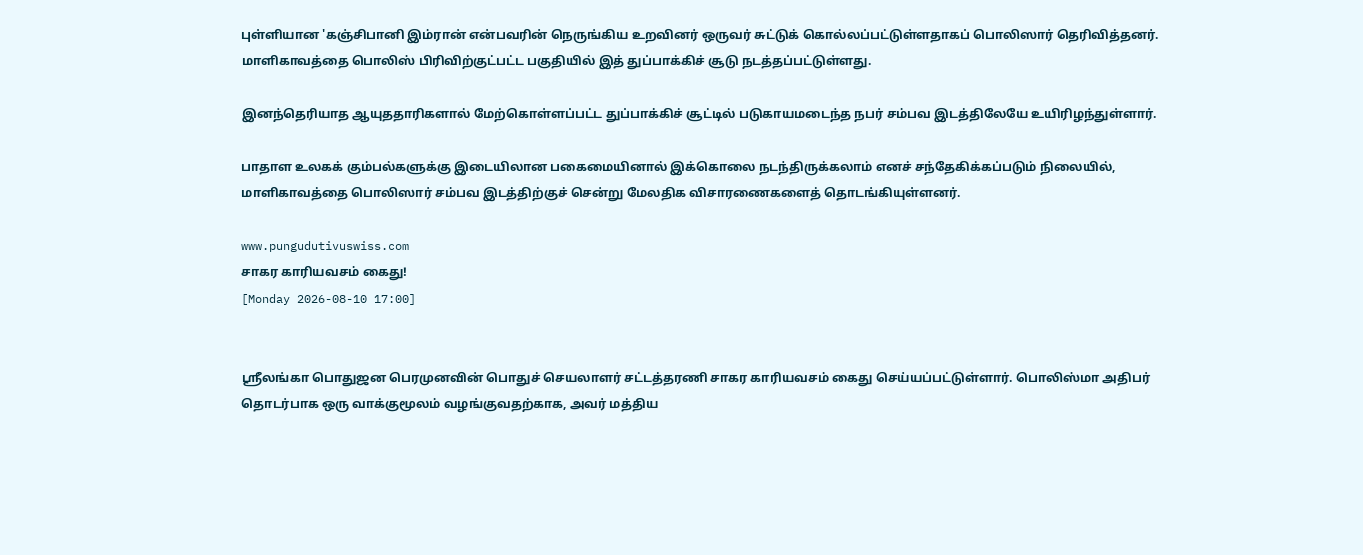புள்ளியான 'கஞ்சிபானி இம்ரான் என்பவரின் நெருங்கிய உறவினர் ஒருவர் சுட்டுக் கொல்லப்பட்டுள்ளதாகப் பொலிஸார் தெரிவித்தனர். மாளிகாவத்தை பொலிஸ் பிரிவிற்குட்பட்ட பகுதியில் இத் துப்பாக்கிச் சூடு நடத்தப்பட்டுள்ளது.

இனந்தெரியாத ஆயுததாரிகளால் மேற்கொள்ளப்பட்ட துப்பாக்கிச் சூட்டில் படுகாயமடைந்த நபர் சம்பவ இடத்திலேயே உயிரிழந்துள்ளார்.

பாதாள உலகக் கும்பல்களுக்கு இடையிலான பகைமையினால் இக்கொலை நடந்திருக்கலாம் எனச் சந்தேகிக்கப்படும் நிலையில், மாளிகாவத்தை பொலிஸார் சம்பவ இடத்திற்குச் சென்று மேலதிக விசாரணைகளைத் தொடங்கியுள்ளனர்.

www.pungudutivuswiss.com
சாகர காரியவசம் கைது!
[Monday 2026-08-10 17:00]


ஸ்ரீலங்கா பொதுஜன பெரமுனவின் பொதுச் செயலாளர் சட்டத்தரணி சாகர காரியவசம் கைது செய்யப்பட்டுள்ளார். பொலிஸ்மா அதிபர் தொடர்பாக ஒரு வாக்குமூலம் வழங்குவதற்காக, அவர் மத்திய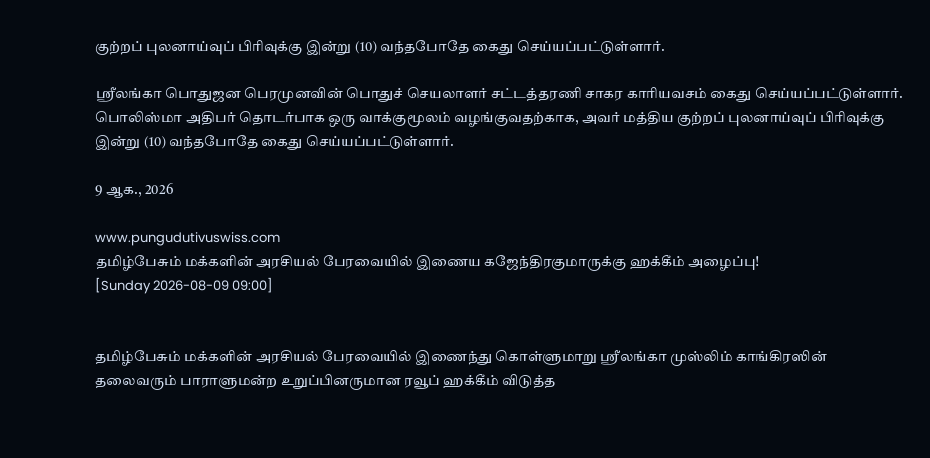குற்றப் புலனாய்வுப் பிரிவுக்கு இன்று (10) வந்தபோதே கைது செய்யப்பட்டுள்ளார்.

ஸ்ரீலங்கா பொதுஜன பெரமுனவின் பொதுச் செயலாளர் சட்டத்தரணி சாகர காரியவசம் கைது செய்யப்பட்டுள்ளார். பொலிஸ்மா அதிபர் தொடர்பாக ஒரு வாக்குமூலம் வழங்குவதற்காக, அவர் மத்திய குற்றப் புலனாய்வுப் பிரிவுக்கு இன்று (10) வந்தபோதே கைது செய்யப்பட்டுள்ளார்.

9 ஆக., 2026

www.pungudutivuswiss.com
தமிழ்பேசும் மக்களின் அரசியல் பேரவையில் இணைய கஜேந்திரகுமாருக்கு ஹக்கீம் அழைப்பு!
[Sunday 2026-08-09 09:00]


தமிழ்பேசும் மக்களின் அரசியல் பேரவையில் இணைந்து கொள்ளுமாறு ஸ்ரீலங்கா முஸ்லிம் காங்கிரஸின் தலைவரும் பாராளுமன்ற உறுப்பினருமான ரவூப் ஹக்கீம் விடுத்த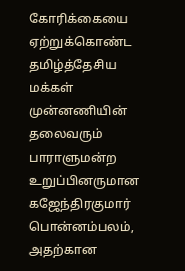கோரிக்கையை ஏற்றுக்கொண்ட தமிழ்த்தேசிய மக்கள் முன்னணியின் தலைவரும் பாராளுமன்ற உறுப்பினருமான கஜேந்திரகுமார் பொன்னம்பலம், அதற்கான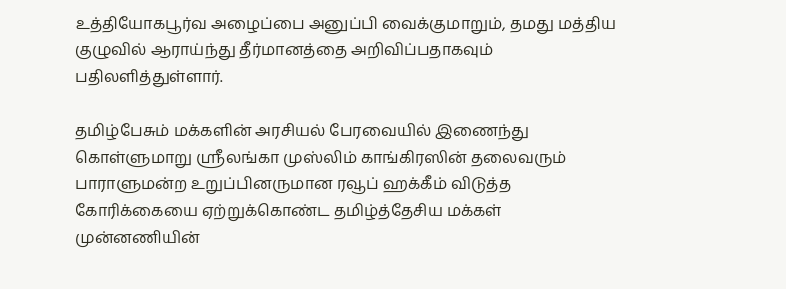உத்தியோகபூர்வ அழைப்பை அனுப்பி வைக்குமாறும், தமது மத்திய குழுவில் ஆராய்ந்து தீர்மானத்தை அறிவிப்பதாகவும் பதிலளித்துள்ளார்.

தமிழ்பேசும் மக்களின் அரசியல் பேரவையில் இணைந்து கொள்ளுமாறு ஸ்ரீலங்கா முஸ்லிம் காங்கிரஸின் தலைவரும் பாராளுமன்ற உறுப்பினருமான ரவூப் ஹக்கீம் விடுத்த கோரிக்கையை ஏற்றுக்கொண்ட தமிழ்த்தேசிய மக்கள் முன்னணியின்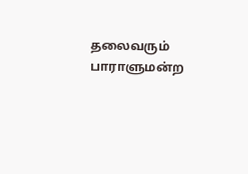தலைவரும் பாராளுமன்ற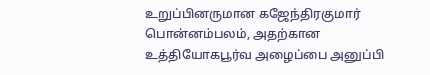உறுப்பினருமான கஜேந்திரகுமார் பொன்னம்பலம், அதற்கான உத்தியோகபூர்வ அழைப்பை அனுப்பி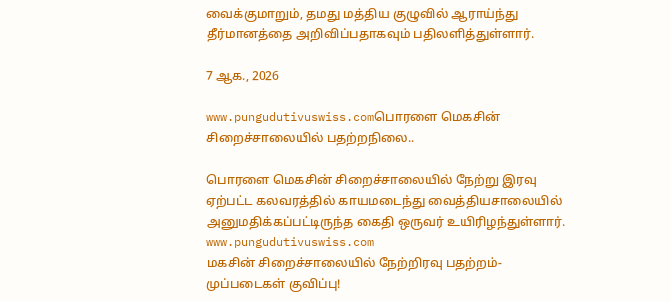வைக்குமாறும், தமது மத்திய குழுவில் ஆராய்ந்து தீர்மானத்தை அறிவிப்பதாகவும் பதிலளித்துள்ளார்.

7 ஆக., 2026

www.pungudutivuswiss.comபொரளை மெகசின் சிறைச்சாலையில் பதற்றநிலை..

பொரளை மெகசின் சிறைச்சாலையில் நேற்று இரவு ஏற்பட்ட கலவரத்தில் காயமடைந்து வைத்தியசாலையில் அனுமதிக்கப்பட்டிருந்த கைதி ஒருவர் உயிரிழந்துள்ளார்.
www.pungudutivuswiss.com
மகசின் சிறைச்சாலையில் நேற்றிரவு பதற்றம்- முப்படைகள் குவிப்பு!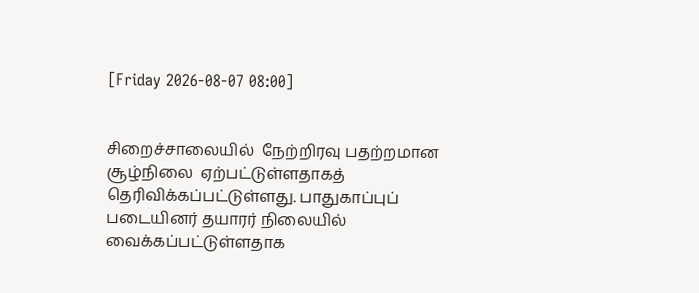[Friday 2026-08-07 08:00]


சிறைச்சாலையில்  நேற்றிரவு பதற்றமான சூழ்நிலை  ஏற்பட்டுள்ளதாகத் தெரிவிக்கப்பட்டுள்ளது. பாதுகாப்புப் படையினர் தயாரர் நிலையில் வைக்கப்பட்டுள்ளதாக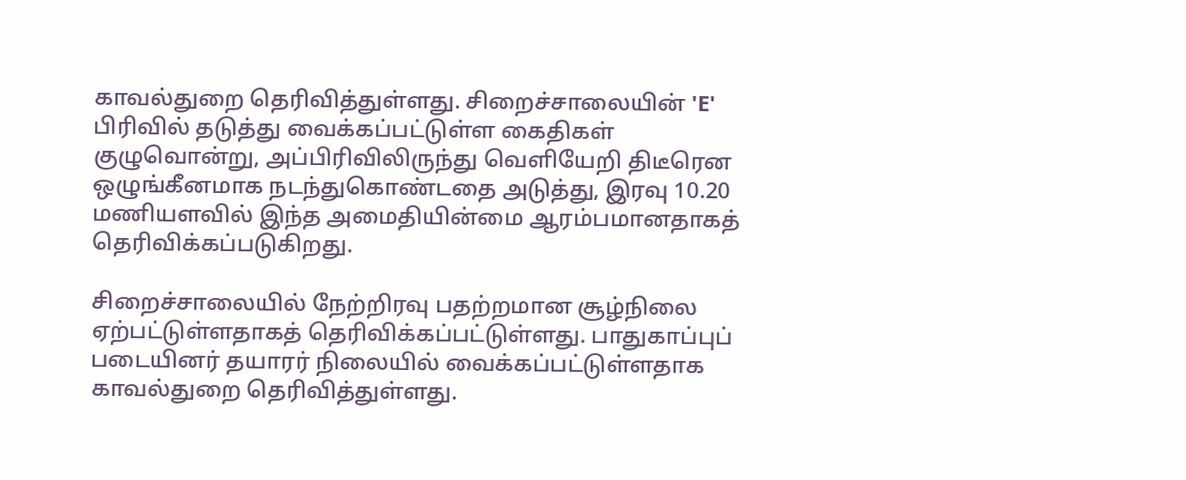காவல்துறை தெரிவித்துள்ளது. சிறைச்சாலையின் 'E' பிரிவில் தடுத்து வைக்கப்பட்டுள்ள கைதிகள் குழுவொன்று, அப்பிரிவிலிருந்து வெளியேறி திடீரென ஒழுங்கீனமாக நடந்துகொண்டதை அடுத்து, இரவு 10.20 மணியளவில் இந்த அமைதியின்மை ஆரம்பமானதாகத் தெரிவிக்கப்படுகிறது.

சிறைச்சாலையில் நேற்றிரவு பதற்றமான சூழ்நிலை ஏற்பட்டுள்ளதாகத் தெரிவிக்கப்பட்டுள்ளது. பாதுகாப்புப் படையினர் தயாரர் நிலையில் வைக்கப்பட்டுள்ளதாக காவல்துறை தெரிவித்துள்ளது.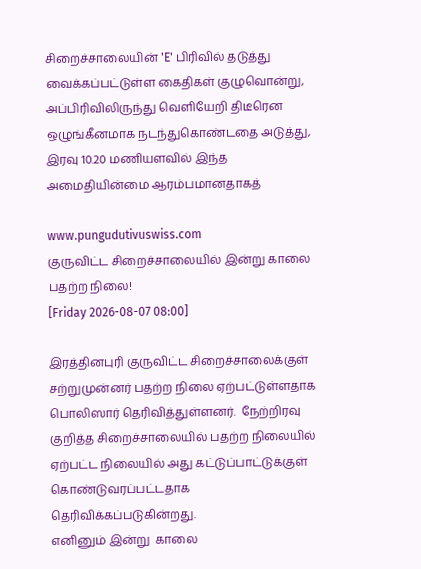சிறைச்சாலையின் 'E' பிரிவில் தடுத்து வைக்கப்பட்டுள்ள கைதிகள் குழுவொன்று, அப்பிரிவிலிருந்து வெளியேறி திடீரென ஒழுங்கீனமாக நடந்துகொண்டதை அடுத்து, இரவு 10.20 மணியளவில் இந்த அமைதியின்மை ஆரம்பமானதாகத்

www.pungudutivuswiss.com
குருவிட்ட சிறைச்சாலையில் இன்று காலை பதற்ற நிலை!
[Friday 2026-08-07 08:00]

இரத்தினபுரி குருவிட்ட சிறைச்சாலைக்குள் சற்றுமுன்னர் பதற்ற நிலை ஏற்பட்டுள்ளதாக பொலிஸார் தெரிவித்துள்ளனர்.  நேற்றிரவு குறித்த சிறைச்சாலையில் பதற்ற நிலையில் ஏற்பட்ட நிலையில் அது கட்டுப்பாட்டுக்குள் கொண்டுவரப்பட்டதாக தெரிவிக்கப்படுகின்றது.
எனினும் இன்று  காலை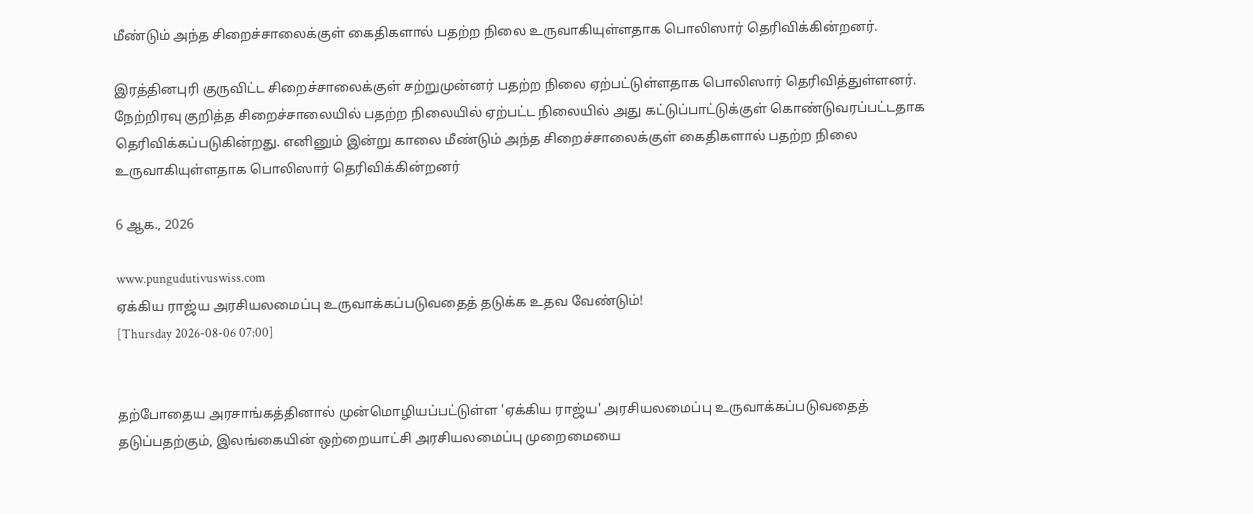மீண்டும் அந்த சிறைச்சாலைக்குள் கைதிகளால் பதற்ற நிலை உருவாகியுள்ளதாக பொலிஸார் தெரிவிக்கின்றனர்.

இரத்தினபுரி குருவிட்ட சிறைச்சாலைக்குள் சற்றுமுன்னர் பதற்ற நிலை ஏற்பட்டுள்ளதாக பொலிஸார் தெரிவித்துள்ளனர். நேற்றிரவு குறித்த சிறைச்சாலையில் பதற்ற நிலையில் ஏற்பட்ட நிலையில் அது கட்டுப்பாட்டுக்குள் கொண்டுவரப்பட்டதாக தெரிவிக்கப்படுகின்றது. எனினும் இன்று காலை மீண்டும் அந்த சிறைச்சாலைக்குள் கைதிகளால் பதற்ற நிலை உருவாகியுள்ளதாக பொலிஸார் தெரிவிக்கின்றனர்

6 ஆக., 2026

www.pungudutivuswiss.com
ஏக்கிய ராஜ்ய அரசியலமைப்பு உருவாக்கப்படுவதைத் தடுக்க உதவ வேண்டும்!
[Thursday 2026-08-06 07:00]


தற்போதைய அரசாங்கத்தினால் முன்மொழியப்பட்டுள்ள 'ஏக்கிய ராஜ்ய' அரசியலமைப்பு உருவாக்கப்படுவதைத் தடுப்பதற்கும், இலங்கையின் ஒற்றையாட்சி அரசியலமைப்பு முறைமையை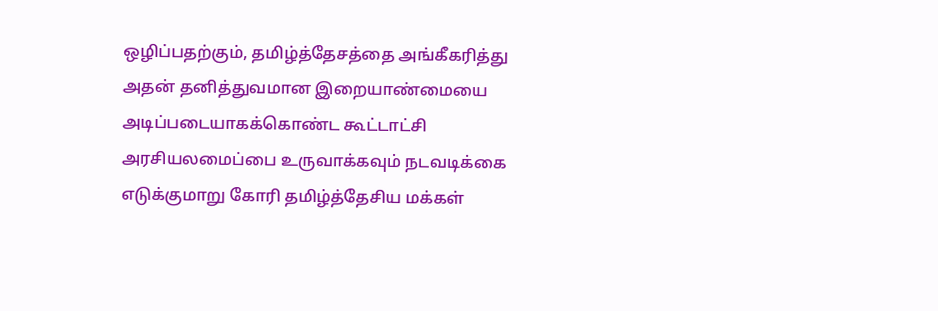ஒழிப்பதற்கும், தமிழ்த்தேசத்தை அங்கீகரித்து அதன் தனித்துவமான இறையாண்மையை அடிப்படையாகக்கொண்ட கூட்டாட்சி அரசியலமைப்பை உருவாக்கவும் நடவடிக்கை எடுக்குமாறு கோரி தமிழ்த்தேசிய மக்கள்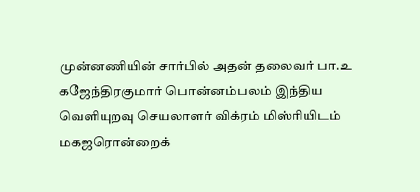முன்னணியின் சார்பில் அதன் தலைவர் பா.உ கஜேந்திரகுமார் பொன்னம்பலம் இந்திய வெளியுறவு செயலாளர் விக்ரம் மிஸ்ரியிடம் மகஜரொன்றைக்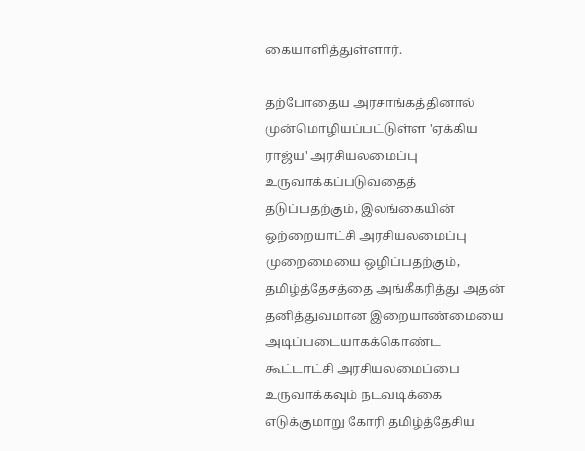கையாளித்துள்ளார்.

தற்போதைய அரசாங்கத்தினால் முன்மொழியப்பட்டுள்ள 'ஏக்கிய ராஜ்ய' அரசியலமைப்பு உருவாக்கப்படுவதைத் தடுப்பதற்கும், இலங்கையின் ஒற்றையாட்சி அரசியலமைப்பு முறைமையை ஒழிப்பதற்கும், தமிழ்த்தேசத்தை அங்கீகரித்து அதன் தனித்துவமான இறையாண்மையை அடிப்படையாகக்கொண்ட கூட்டாட்சி அரசியலமைப்பை உருவாக்கவும் நடவடிக்கை எடுக்குமாறு கோரி தமிழ்த்தேசிய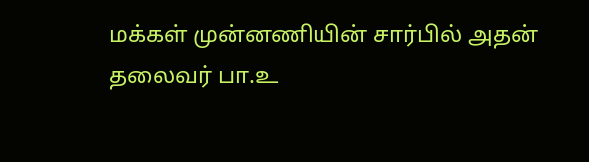மக்கள் முன்னணியின் சார்பில் அதன் தலைவர் பா.உ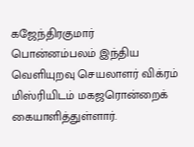கஜேந்திரகுமார் பொன்னம்பலம் இந்திய வெளியுறவு செயலாளர் விக்ரம் மிஸ்ரியிடம் மகஜரொன்றைக் கையாளித்துள்ளார்.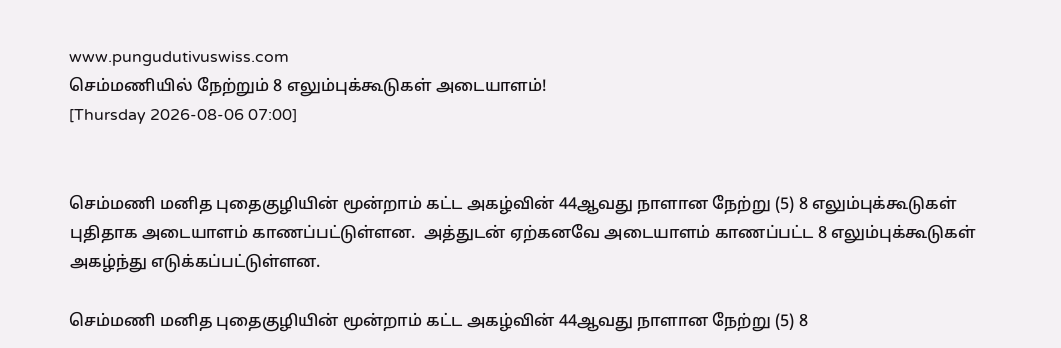www.pungudutivuswiss.com
செம்மணியில் நேற்றும் 8 எலும்புக்கூடுகள் அடையாளம்!
[Thursday 2026-08-06 07:00]


செம்மணி மனித புதைகுழியின் மூன்றாம் கட்ட அகழ்வின் 44ஆவது நாளான நேற்று (5) 8 எலும்புக்கூடுகள் புதிதாக அடையாளம் காணப்பட்டுள்ளன.  அத்துடன் ஏற்கனவே அடையாளம் காணப்பட்ட 8 எலும்புக்கூடுகள் அகழ்ந்து எடுக்கப்பட்டுள்ளன.

செம்மணி மனித புதைகுழியின் மூன்றாம் கட்ட அகழ்வின் 44ஆவது நாளான நேற்று (5) 8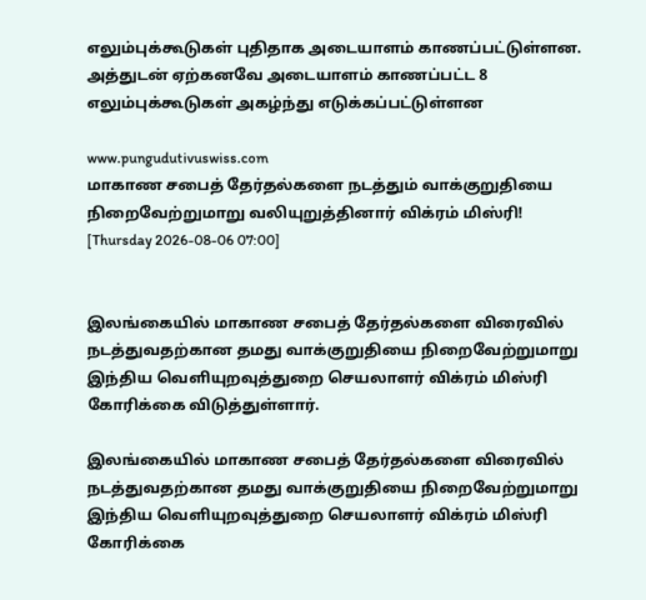எலும்புக்கூடுகள் புதிதாக அடையாளம் காணப்பட்டுள்ளன. அத்துடன் ஏற்கனவே அடையாளம் காணப்பட்ட 8 எலும்புக்கூடுகள் அகழ்ந்து எடுக்கப்பட்டுள்ளன

www.pungudutivuswiss.com
மாகாண சபைத் தேர்தல்களை நடத்தும் வாக்குறுதியை நிறைவேற்றுமாறு வலியுறுத்தினார் விக்ரம் மிஸ்ரி!
[Thursday 2026-08-06 07:00]


இலங்கையில் மாகாண சபைத் தேர்தல்களை விரைவில் நடத்துவதற்கான தமது வாக்குறுதியை நிறைவேற்றுமாறு இந்திய வௌியுறவுத்துறை செயலாளர் விக்ரம் மிஸ்ரி கோரிக்கை விடுத்துள்ளார்.

இலங்கையில் மாகாண சபைத் தேர்தல்களை விரைவில் நடத்துவதற்கான தமது வாக்குறுதியை நிறைவேற்றுமாறு இந்திய வௌியுறவுத்துறை செயலாளர் விக்ரம் மிஸ்ரி கோரிக்கை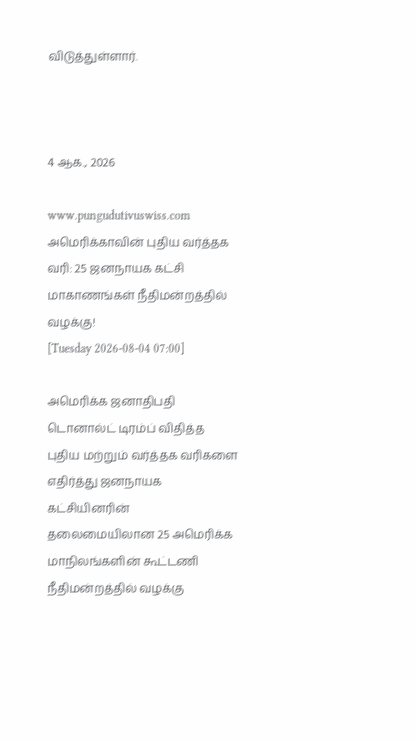விடுத்துள்ளார்.



4 ஆக., 2026

www.pungudutivuswiss.com
அமெரிக்காவின் புதிய வர்த்தக வரி: 25 ஜனநாயக கட்சி மாகாணங்கள் நீதிமன்றத்தில் வழக்கு!
[Tuesday 2026-08-04 07:00]

அமெரிக்க ஜனாதிபதி டொனால்ட் டிரம்ப் விதித்த புதிய மற்றும் வர்த்தக வரிகளை எதிர்த்து ஜனநாயக கட்சியினரின் தலைமையிலான 25 அமெரிக்க மாநிலங்களின் கூட்டணி நீதிமன்றத்தில் வழக்கு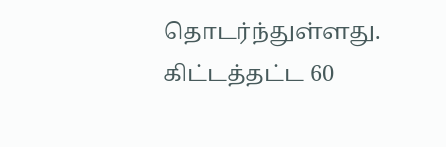தொடர்ந்துள்ளது. கிட்டத்தட்ட 60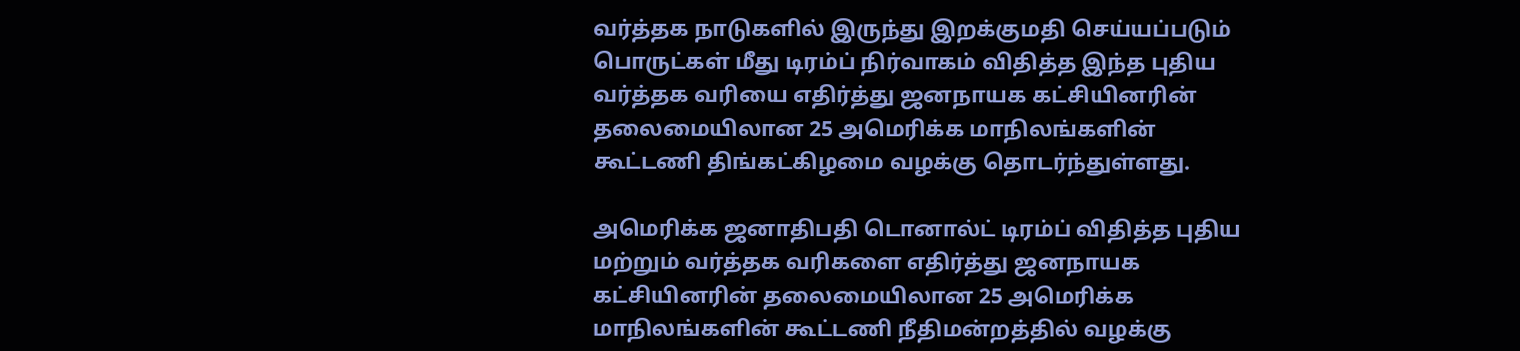வர்த்தக நாடுகளில் இருந்து இறக்குமதி செய்யப்படும் பொருட்கள் மீது டிரம்ப் நிர்வாகம் விதித்த இந்த புதிய வர்த்தக வரியை எதிர்த்து ஜனநாயக கட்சியினரின் தலைமையிலான 25 அமெரிக்க மாநிலங்களின் கூட்டணி திங்கட்கிழமை வழக்கு தொடர்ந்துள்ளது.

அமெரிக்க ஜனாதிபதி டொனால்ட் டிரம்ப் விதித்த புதிய மற்றும் வர்த்தக வரிகளை எதிர்த்து ஜனநாயக கட்சியினரின் தலைமையிலான 25 அமெரிக்க மாநிலங்களின் கூட்டணி நீதிமன்றத்தில் வழக்கு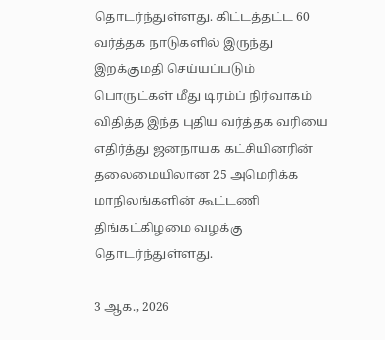தொடர்ந்துள்ளது. கிட்டத்தட்ட 60 வர்த்தக நாடுகளில் இருந்து இறக்குமதி செய்யப்படும் பொருட்கள் மீது டிரம்ப் நிர்வாகம் விதித்த இந்த புதிய வர்த்தக வரியை எதிர்த்து ஜனநாயக கட்சியினரின் தலைமையிலான 25 அமெரிக்க மாநிலங்களின் கூட்டணி திங்கட்கிழமை வழக்கு தொடர்ந்துள்ளது.

3 ஆக., 2026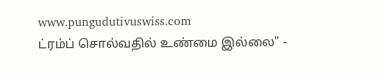www.pungudutivuswiss.com
ட்ரம்ப் சொல்வதில் உண்மை இல்லை" -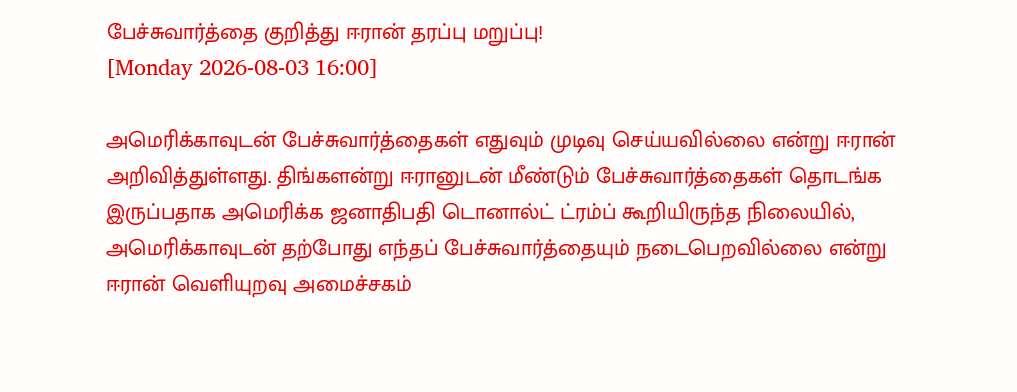பேச்சுவார்த்தை குறித்து ஈரான் தரப்பு மறுப்பு!
[Monday 2026-08-03 16:00]

அமெரிக்காவுடன் பேச்சுவார்த்தைகள் எதுவும் முடிவு செய்யவில்லை என்று ஈரான் அறிவித்துள்ளது. திங்களன்று ஈரானுடன் மீண்டும் பேச்சுவார்த்தைகள் தொடங்க இருப்பதாக அமெரிக்க ஜனாதிபதி டொனால்ட் ட்ரம்ப் கூறியிருந்த நிலையில், அமெரிக்காவுடன் தற்போது எந்தப் பேச்சுவார்த்தையும் நடைபெறவில்லை என்று ஈரான் வெளியுறவு அமைச்சகம்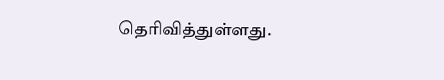தெரிவித்துள்ளது.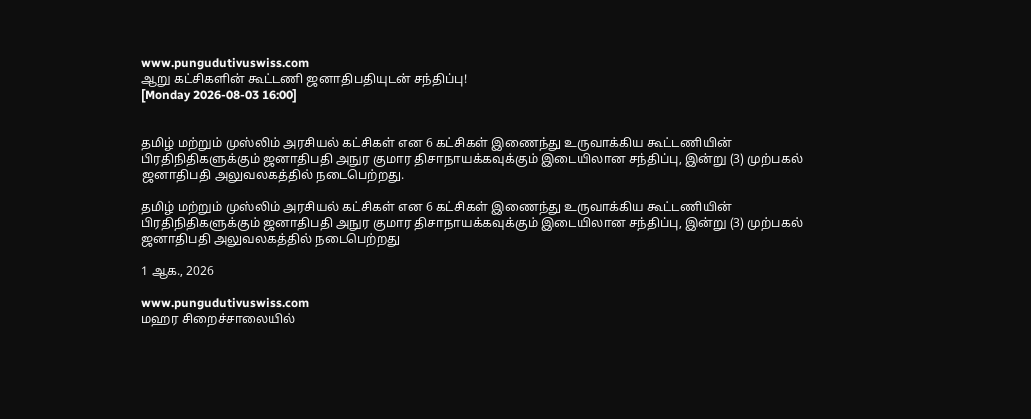www.pungudutivuswiss.com
ஆறு கட்சிகளின் கூட்டணி ஜனாதிபதியுடன் சந்திப்பு!
[Monday 2026-08-03 16:00]


தமிழ் மற்றும் முஸ்லிம் அரசியல் கட்சிகள் என 6 கட்சிகள் இணைந்து உருவாக்கிய கூட்டணியின் பிரதிநிதிகளுக்கும் ஜனாதிபதி அநுர குமார திசாநாயக்கவுக்கும் இடையிலான சந்திப்பு, இன்று (3) முற்பகல் ஜனாதிபதி அலுவலகத்தில் நடைபெற்றது.

தமிழ் மற்றும் முஸ்லிம் அரசியல் கட்சிகள் என 6 கட்சிகள் இணைந்து உருவாக்கிய கூட்டணியின் பிரதிநிதிகளுக்கும் ஜனாதிபதி அநுர குமார திசாநாயக்கவுக்கும் இடையிலான சந்திப்பு, இன்று (3) முற்பகல் ஜனாதிபதி அலுவலகத்தில் நடைபெற்றது

1 ஆக., 2026

www.pungudutivuswiss.com
மஹர சிறைச்சாலையில்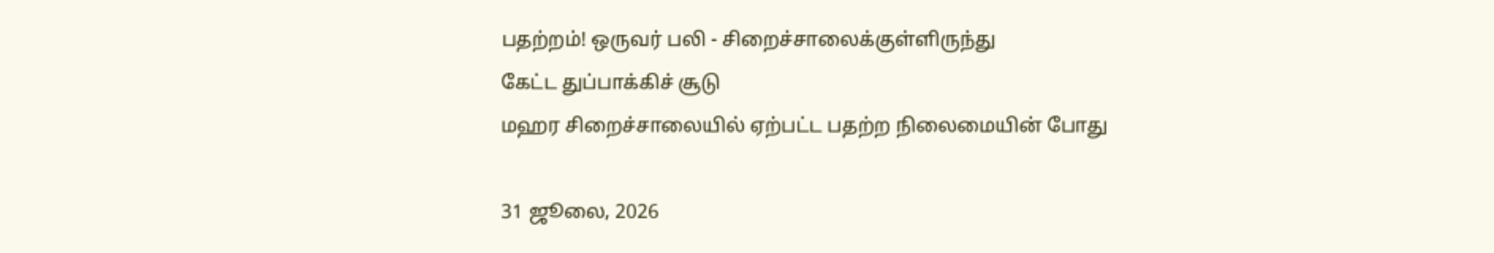பதற்றம்! ஒருவர் பலி - சிறைச்சாலைக்குள்ளிருந்து
கேட்ட துப்பாக்கிச் சூடு
மஹர சிறைச்சாலையில் ஏற்பட்ட பதற்ற நிலைமையின் போது

31 ஜூலை, 2026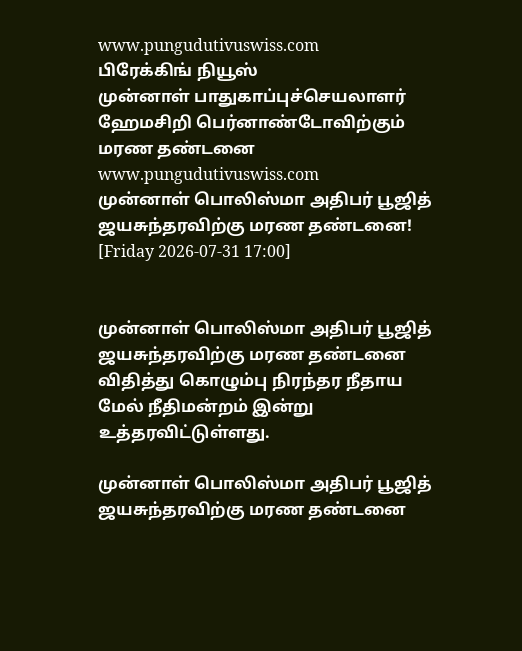www.pungudutivuswiss.com
பிரேக்கிங் நியூஸ்
முன்னாள் பாதுகாப்புச்செயலாளர் ஹேமசிறி பெர்னாண்டோவிற்கும் மரண தண்டனை
www.pungudutivuswiss.com
முன்னாள் பொலிஸ்மா அதிபர் பூஜித் ஜயசுந்தரவிற்கு மரண தண்டனை!
[Friday 2026-07-31 17:00]


முன்னாள் பொலிஸ்மா அதிபர் பூஜித் ஜயசுந்தரவிற்கு மரண தண்டனை விதித்து கொழும்பு நிரந்தர நீதாய மேல் நீதிமன்றம் இன்று  உத்தரவிட்டுள்ளது.

முன்னாள் பொலிஸ்மா அதிபர் பூஜித் ஜயசுந்தரவிற்கு மரண தண்டனை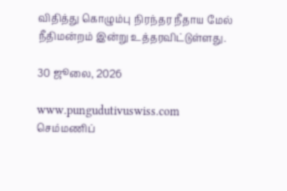விதித்து கொழும்பு நிரந்தர நீதாய மேல் நீதிமன்றம் இன்று உத்தரவிட்டுள்ளது.

30 ஜூலை, 2026

www.pungudutivuswiss.com
செம்மணிப்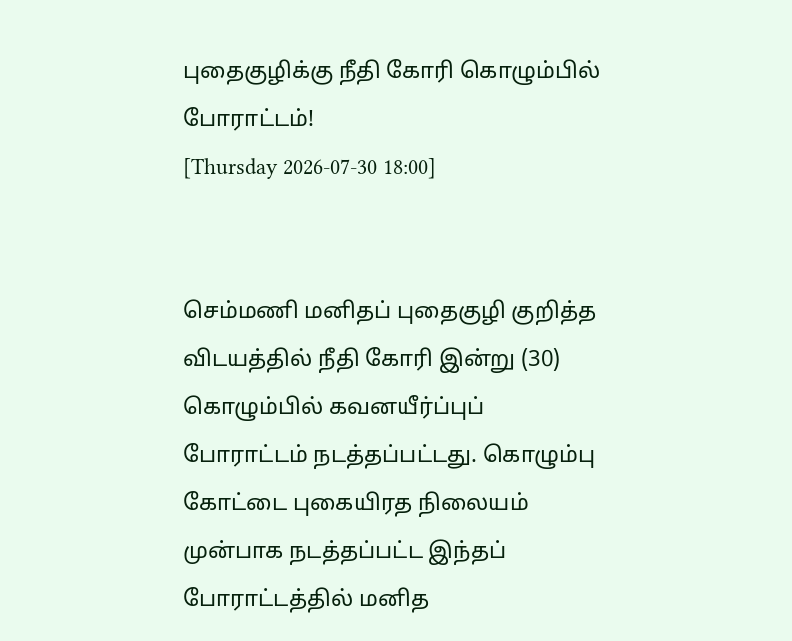புதைகுழிக்கு நீதி கோரி கொழும்பில் போராட்டம்!
[Thursday 2026-07-30 18:00]


செம்மணி மனிதப் புதைகுழி குறித்த விடயத்தில் நீதி கோரி இன்று (30) கொழும்பில் கவனயீர்ப்புப் போராட்டம் நடத்தப்பட்டது. கொழும்பு கோட்டை புகையிரத நிலையம் முன்பாக நடத்தப்பட்ட இந்தப் போராட்டத்தில் மனித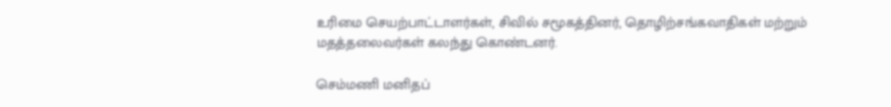உரிமை செயற்பாட்டாளர்கள், சிவில் சமூகத்தினர், தொழிற்சங்கவாதிகள் மற்றும் மதத்தலைவர்கள் கலந்து கொண்டனர்.

செம்மணி மனிதப்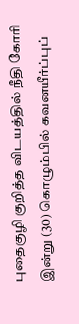புதைகுழி குறித்த விடயத்தில் நீதி கோரி இன்று (30) கொழும்பில் கவனயீர்ப்புப்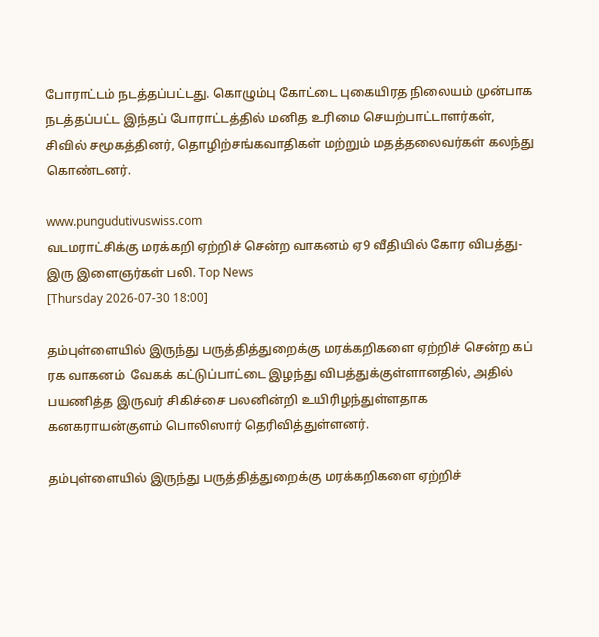போராட்டம் நடத்தப்பட்டது. கொழும்பு கோட்டை புகையிரத நிலையம் முன்பாக நடத்தப்பட்ட இந்தப் போராட்டத்தில் மனித உரிமை செயற்பாட்டாளர்கள், சிவில் சமூகத்தினர், தொழிற்சங்கவாதிகள் மற்றும் மதத்தலைவர்கள் கலந்து கொண்டனர்.

www.pungudutivuswiss.com
வடமராட்சிக்கு மரக்கறி ஏற்றிச் சென்ற வாகனம் ஏ9 வீதியில் கோர விபத்து- இரு இளைஞர்கள் பலி. Top News
[Thursday 2026-07-30 18:00]

தம்புள்ளையில் இருந்து பருத்தித்துறைக்கு மரக்கறிகளை ஏற்றிச் சென்ற கப் ரக வாகனம்  வேகக் கட்டுப்பாட்டை இழந்து விபத்துக்குள்ளானதில், அதில் பயணித்த இருவர் சிகிச்சை பலனின்றி உயிரிழந்துள்ளதாக கனகராயன்குளம் பொலிஸார் தெரிவித்துள்ளனர்.

தம்புள்ளையில் இருந்து பருத்தித்துறைக்கு மரக்கறிகளை ஏற்றிச்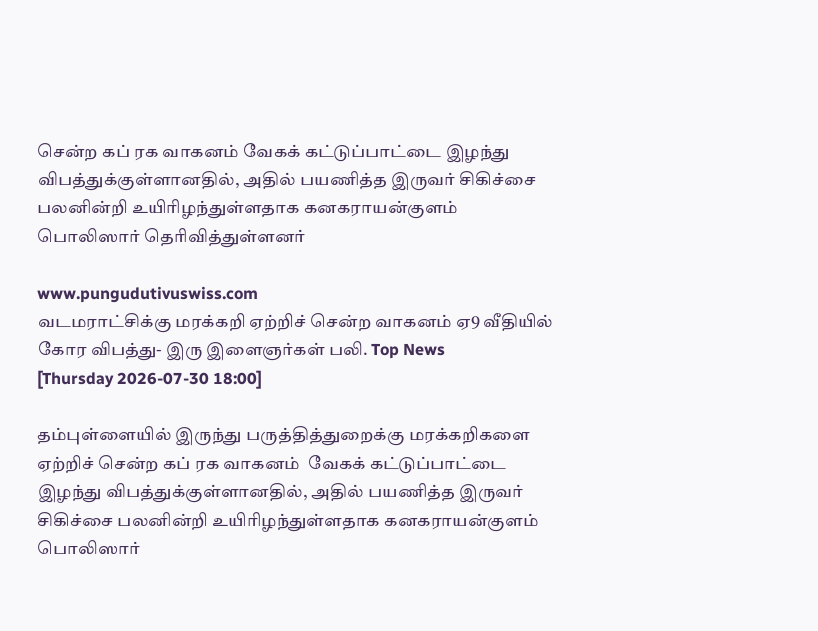சென்ற கப் ரக வாகனம் வேகக் கட்டுப்பாட்டை இழந்து விபத்துக்குள்ளானதில், அதில் பயணித்த இருவர் சிகிச்சை பலனின்றி உயிரிழந்துள்ளதாக கனகராயன்குளம் பொலிஸார் தெரிவித்துள்ளனர்

www.pungudutivuswiss.com
வடமராட்சிக்கு மரக்கறி ஏற்றிச் சென்ற வாகனம் ஏ9 வீதியில் கோர விபத்து- இரு இளைஞர்கள் பலி. Top News
[Thursday 2026-07-30 18:00]

தம்புள்ளையில் இருந்து பருத்தித்துறைக்கு மரக்கறிகளை ஏற்றிச் சென்ற கப் ரக வாகனம்  வேகக் கட்டுப்பாட்டை இழந்து விபத்துக்குள்ளானதில், அதில் பயணித்த இருவர் சிகிச்சை பலனின்றி உயிரிழந்துள்ளதாக கனகராயன்குளம் பொலிஸார்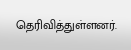தெரிவித்துள்ளனர்.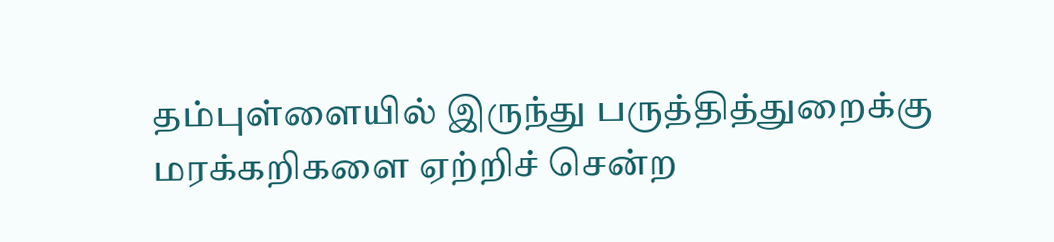தம்புள்ளையில் இருந்து பருத்தித்துறைக்கு மரக்கறிகளை ஏற்றிச் சென்ற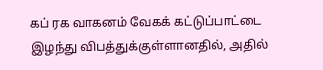கப் ரக வாகனம் வேகக் கட்டுப்பாட்டை இழந்து விபத்துக்குள்ளானதில், அதில்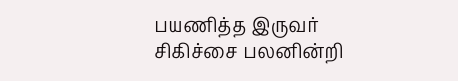பயணித்த இருவர் சிகிச்சை பலனின்றி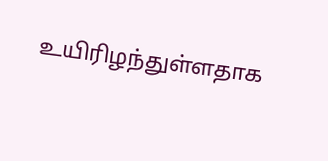உயிரிழந்துள்ளதாக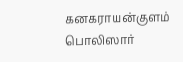கனகராயன்குளம் பொலிஸார்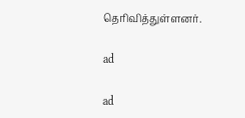தெரிவித்துள்ளனர்.

ad

ad